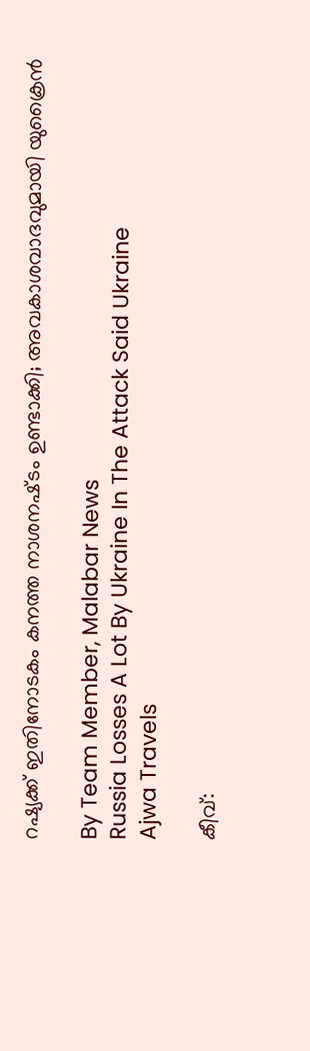റഷ്യക്ക് ഇതിനോടകം കനത്ത നാശനഷ്‌ടം ഉണ്ടാക്കി; അവകാശവാദവുമായി യുക്രൈൻ

By Team Member, Malabar News
Russia Losses A Lot By Ukraine In The Attack Said Ukraine
Ajwa Travels

കീവ്: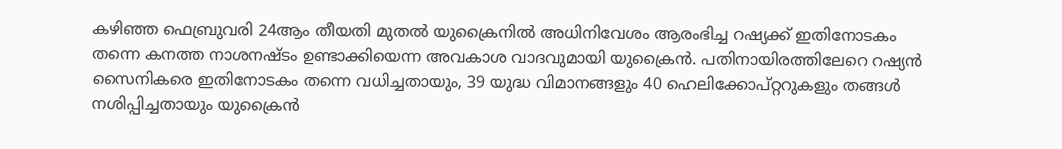കഴിഞ്ഞ ഫെബ്രുവരി 24ആം തീയതി മുതൽ യുക്രൈനിൽ അധിനിവേശം ആരംഭിച്ച റഷ്യക്ക് ഇതിനോടകം തന്നെ കനത്ത നാശനഷ്‌ടം ഉണ്ടാക്കിയെന്ന അവകാശ വാദവുമായി യുക്രൈൻ. പതിനായിരത്തിലേറെ റഷ്യൻ സൈനികരെ ഇതിനോടകം തന്നെ വധിച്ചതായും, 39 യുദ്ധ വിമാനങ്ങളും 40 ഹെലിക്കോപ്റ്ററുകളും തങ്ങള്‍ നശിപ്പിച്ചതായും യുക്രൈന്‍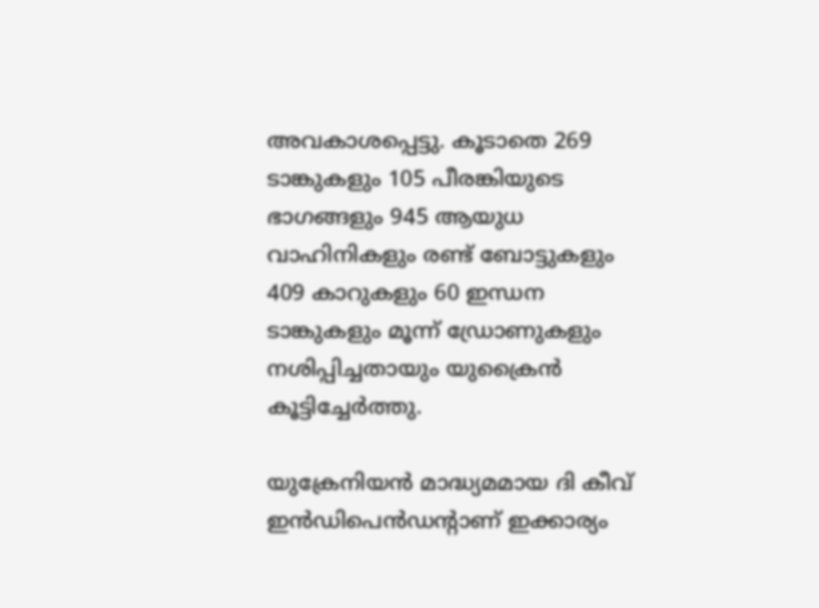അവകാശപ്പെട്ടു. കൂടാതെ 269 ടാങ്കുകളും 105 പീരങ്കിയുടെ ഭാഗങ്ങളും 945 ആയുധ വാഹിനികളും രണ്ട് ബോട്ടുകളും 409 കാറുകളും 60 ഇന്ധന ടാങ്കുകളും മൂന്ന് ഡ്രോണുകളും നശിപ്പിച്ചതായും യുക്രൈൻ കൂട്ടിച്ചേർത്തു.

യുക്രേനിയന്‍ മാദ്ധ്യമമായ ദി കീവ് ഇന്‍ഡിപെന്‍ഡന്റാണ് ഇക്കാര്യം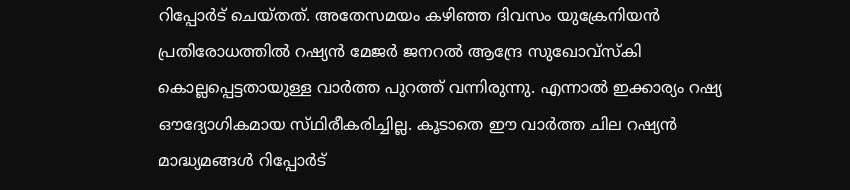റിപ്പോര്‍ട് ചെയ്‌തത്‌. അതേസമയം കഴിഞ്ഞ ദിവസം യുക്രേനിയന്‍ പ്രതിരോധത്തില്‍ റഷ്യന്‍ മേജര്‍ ജനറല്‍ ആന്ദ്രേ സുഖോവ്‌സ്‌കി കൊല്ലപ്പെട്ടതായുള്ള വാര്‍ത്ത പുറത്ത് വന്നിരുന്നു. എന്നാൽ ഇക്കാര്യം റഷ്യ ഔദ്യോഗികമായ സ്‌ഥിരീകരിച്ചില്ല. കൂടാതെ ഈ വാർത്ത ചില റഷ്യൻ മാദ്ധ്യമങ്ങൾ റിപ്പോർട്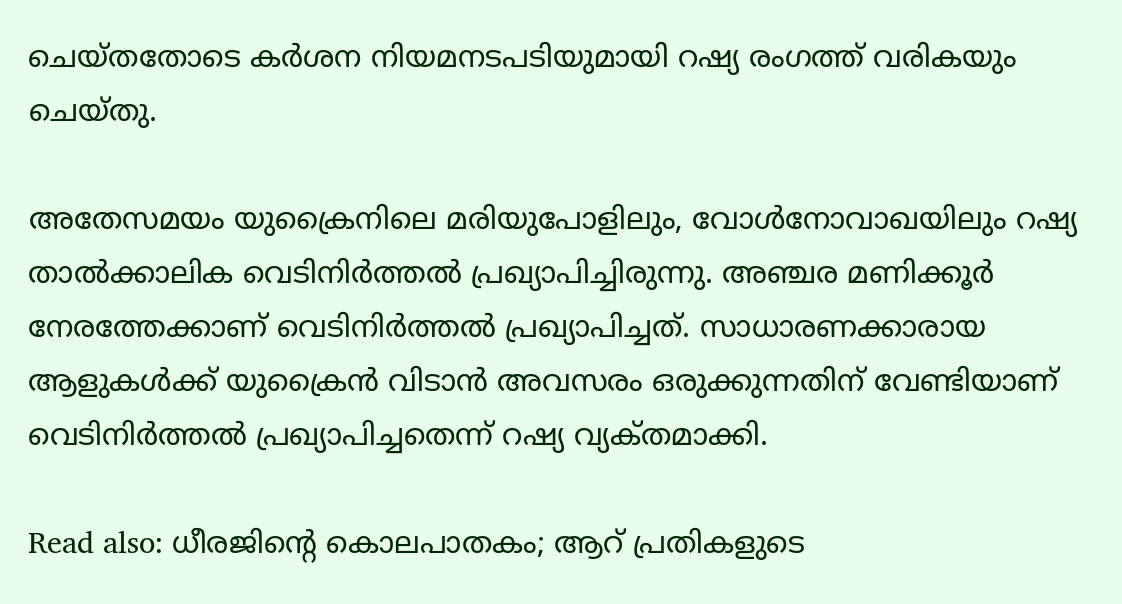ചെയ്‌തതോടെ കർശന നിയമനടപടിയുമായി റഷ്യ രംഗത്ത് വരികയും ചെയ്‌തു.

അതേസമയം യുക്രൈനിലെ മരിയുപോളിലും, വോൾനോവാഖയിലും റഷ്യ താൽക്കാലിക വെടിനിർത്തൽ പ്രഖ്യാപിച്ചിരുന്നു. അഞ്ചര മണിക്കൂർ നേരത്തേക്കാണ് വെടിനിർത്തൽ പ്രഖ്യാപിച്ചത്. സാധാരണക്കാരായ ആളുകൾക്ക് യുക്രൈൻ വിടാൻ അവസരം ഒരുക്കുന്നതിന് വേണ്ടിയാണ് വെടിനിർത്തൽ പ്രഖ്യാപിച്ചതെന്ന് റഷ്യ വ്യക്‌തമാക്കി.

Read also: ധീരജിന്റെ കൊലപാതകം; ആറ് പ്രതികളുടെ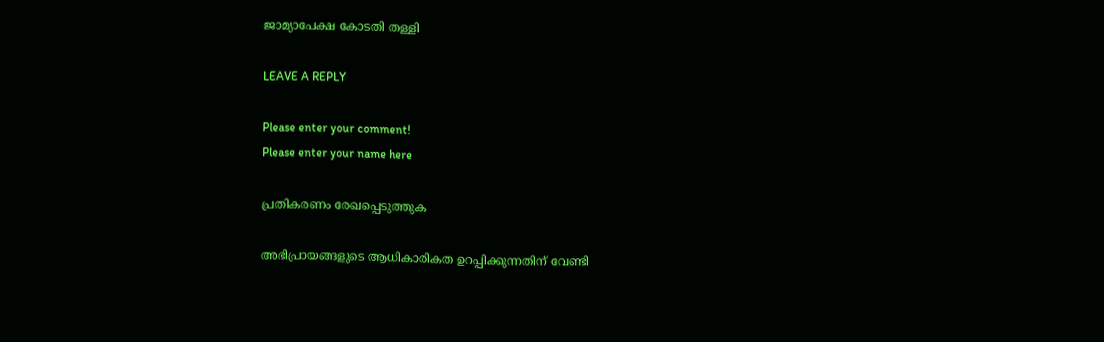ജാമ്യാപേക്ഷ കോടതി തള്ളി

LEAVE A REPLY

Please enter your comment!
Please enter your name here

പ്രതികരണം രേഖപ്പെടുത്തുക

അഭിപ്രായങ്ങളുടെ ആധികാരികത ഉറപ്പിക്കുന്നതിന് വേണ്ടി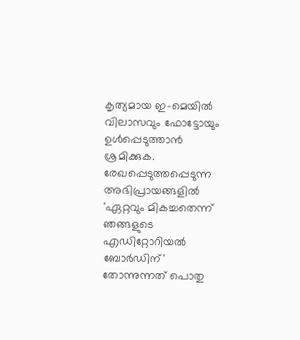കൃത്യമായ ഇ-മെയിൽ വിലാസവും ഫോട്ടോയും ഉൾപ്പെടുത്താൻ ശ്രമിക്കുക. രേഖപ്പെടുത്തപ്പെടുന്ന അഭിപ്രായങ്ങളിൽ 'ഏറ്റവും മികച്ചതെന്ന് ഞങ്ങളുടെ എഡിറ്റോറിയൽ ബോർഡിന്' തോന്നുന്നത് പൊതു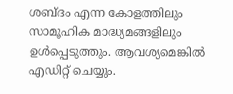ശബ്‌ദം എന്ന കോളത്തിലും സാമൂഹിക മാദ്ധ്യമങ്ങളിലും ഉൾപ്പെടുത്തും. ആവശ്യമെങ്കിൽ എഡിറ്റ് ചെയ്യും.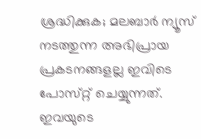ശ്രദ്ധിക്കുക; മലബാർ ന്യൂസ് നടത്തുന്ന അഭിപ്രായ പ്രകടനങ്ങളല്ല ഇവിടെ പോസ്‌റ്റ് ചെയ്യുന്നത്. ഇവയുടെ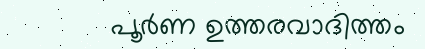പൂർണ ഉത്തരവാദിത്തം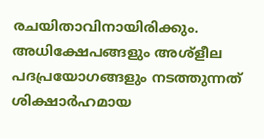രചയിതാവിനായിരിക്കും. അധിക്ഷേപങ്ങളും അശ്‌ളീല പദപ്രയോഗങ്ങളും നടത്തുന്നത് ശിക്ഷാർഹമായ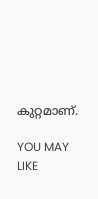കുറ്റമാണ്.

YOU MAY LIKE